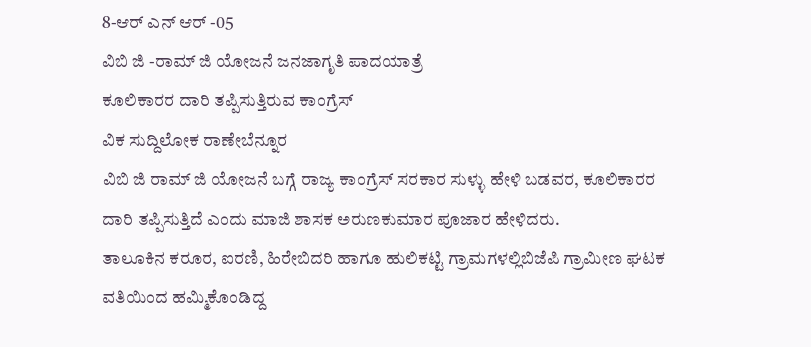8-ಆರ್ ಎನ್ ಆರ್ -05
ವಿಬಿ ಜಿ -ರಾಮ್ ಜಿ ಯೋಜನೆ ಜನಜಾಗೃತಿ ಪಾದಯಾತ್ರೆ
ಕೂಲಿಕಾರರ ದಾರಿ ತಪ್ಪಿಸುತ್ತಿರುವ ಕಾಂಗ್ರೆಸ್
ವಿಕ ಸುದ್ದಿಲೋಕ ರಾಣೇಬೆನ್ನೂರ
ವಿಬಿ ಜಿ ರಾಮ್ ಜಿ ಯೋಜನೆ ಬಗ್ಗೆ ರಾಜ್ಯ ಕಾಂಗ್ರೆಸ್ ಸರಕಾರ ಸುಳ್ಳು ಹೇಳಿ ಬಡವರ, ಕೂಲಿಕಾರರ ದಾರಿ ತಪ್ಪಿಸುತ್ತಿದೆ ಎಂದು ಮಾಜಿ ಶಾಸಕ ಅರುಣಕುಮಾರ ಪೂಜಾರ ಹೇಳಿದರು.
ತಾಲೂಕಿನ ಕರೂರ, ಐರಣಿ, ಹಿರೇಬಿದರಿ ಹಾಗೂ ಹುಲಿಕಟ್ಟಿ ಗ್ರಾಮಗಳಲ್ಲಿಬಿಜೆಪಿ ಗ್ರಾಮೀಣ ಘಟಕ ವತಿಯಿಂದ ಹಮ್ಮಿಕೊಂಡಿದ್ದ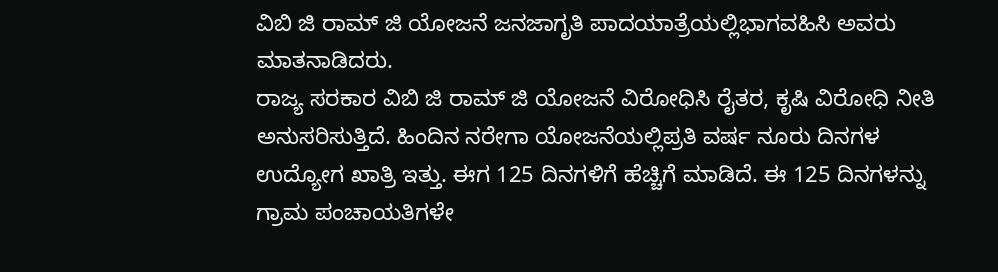ವಿಬಿ ಜಿ ರಾಮ್ ಜಿ ಯೋಜನೆ ಜನಜಾಗೃತಿ ಪಾದಯಾತ್ರೆಯಲ್ಲಿಭಾಗವಹಿಸಿ ಅವರು ಮಾತನಾಡಿದರು.
ರಾಜ್ಯ ಸರಕಾರ ವಿಬಿ ಜಿ ರಾಮ್ ಜಿ ಯೋಜನೆ ವಿರೋಧಿಸಿ ರೈತರ, ಕೃಷಿ ವಿರೋಧಿ ನೀತಿ ಅನುಸರಿಸುತ್ತಿದೆ. ಹಿಂದಿನ ನರೇಗಾ ಯೋಜನೆಯಲ್ಲಿಪ್ರತಿ ವರ್ಷ ನೂರು ದಿನಗಳ ಉದ್ಯೋಗ ಖಾತ್ರಿ ಇತ್ತು. ಈಗ 125 ದಿನಗಳಿಗೆ ಹೆಚ್ಚಿಗೆ ಮಾಡಿದೆ. ಈ 125 ದಿನಗಳನ್ನು ಗ್ರಾಮ ಪಂಚಾಯತಿಗಳೇ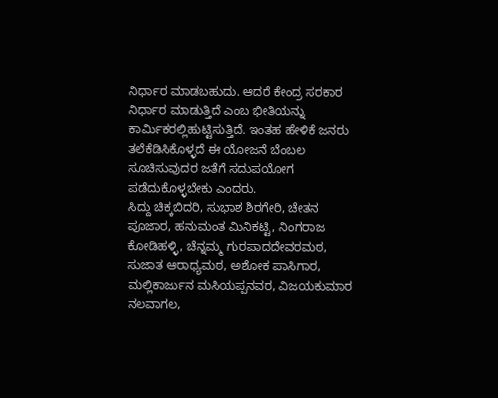ನಿರ್ಧಾರ ಮಾಡಬಹುದು. ಆದರೆ ಕೇಂದ್ರ ಸರಕಾರ ನಿರ್ಧಾರ ಮಾಡುತ್ತಿದೆ ಎಂಬ ಭೀತಿಯನ್ನು ಕಾರ್ಮಿಕರಲ್ಲಿಹುಟ್ಟಿಸುತ್ತಿದೆ. ಇಂತಹ ಹೇಳಿಕೆ ಜನರು ತಲೆಕೆಡಿಸಿಕೊಳ್ಳದೆ ಈ ಯೋಜನೆ ಬೆಂಬಲ ಸೂಚಿಸುವುದರ ಜತೆಗೆ ಸದುಪಯೋಗ ಪಡೆದುಕೊಳ್ಳಬೇಕು ಎಂದರು.
ಸಿದ್ದು ಚಿಕ್ಕಬಿದರಿ, ಸುಭಾಶ ಶಿರಗೇರಿ, ಚೇತನ ಪೂಜಾರ, ಹನುಮಂತ ಮಿನಿಕಟ್ಟಿ, ನಿಂಗರಾಜ ಕೋಡಿಹಳ್ಳಿ, ಚೆನ್ನಮ್ಮ ಗುರಪಾದದೇವರಮಠ, ಸುಜಾತ ಆರಾಧ್ಯಮಠ, ಅಶೋಕ ಪಾಸಿಗಾರ, ಮಲ್ಲಿಕಾರ್ಜುನ ಮಸಿಯಪ್ಪನವರ, ವಿಜಯಕುಮಾರ ನಲವಾಗಲ,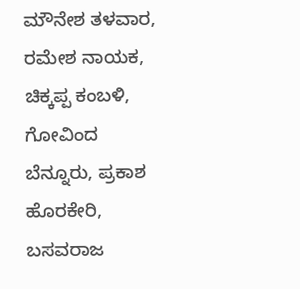ಮೌನೇಶ ತಳವಾರ, ರಮೇಶ ನಾಯಕ, ಚಿಕ್ಕಪ್ಪ ಕಂಬಳಿ, ಗೋವಿಂದ ಬೆನ್ನೂರು, ಪ್ರಕಾಶ ಹೊರಕೇರಿ, ಬಸವರಾಜ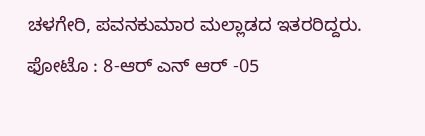ಚಳಗೇರಿ, ಪವನಕುಮಾರ ಮಲ್ಲಾಡದ ಇತರರಿದ್ದರು.
ಫೋಟೊ : 8-ಆರ್ ಎನ್ ಆರ್ -05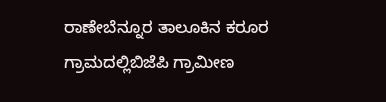ರಾಣೇಬೆನ್ನೂರ ತಾಲೂಕಿನ ಕರೂರ ಗ್ರಾಮದಲ್ಲಿಬಿಜೆಪಿ ಗ್ರಾಮೀಣ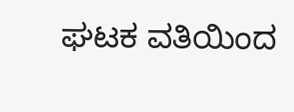ಘಟಕ ವತಿಯಿಂದ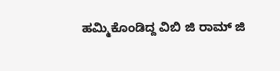ಹಮ್ಮಿಕೊಂಡಿದ್ದ ವಿಬಿ ಜಿ ರಾಮ್ ಜಿ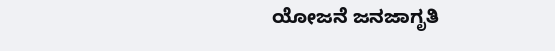ಯೋಜನೆ ಜನಜಾಗೃತಿ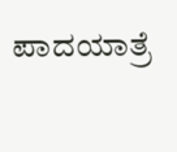ಪಾದಯಾತ್ರೆ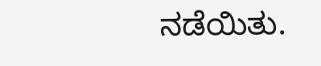ನಡೆಯಿತು.